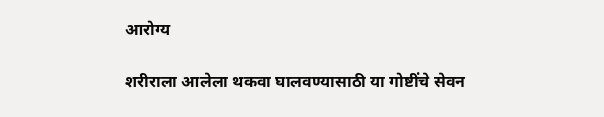आरोग्य

शरीराला आलेला थकवा घालवण्यासाठी या गोष्टींचे सेवन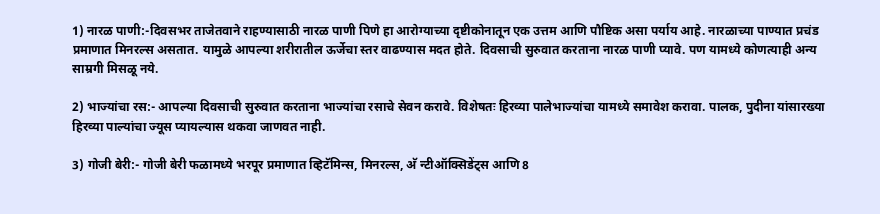1) नारळ पाणी:-दिवसभर ताजेतवाने राहण्यासाठी नारळ पाणी पिणे हा आरोग्याच्या दृष्टीकोनातून एक उत्तम आणि पौष्टिक असा पर्याय आहे. नारळाच्या पाण्यात प्रचंड प्रमाणात मिनरल्स असतात. यामुळे आपल्या शरीरातील ऊर्जेचा स्तर वाढण्यास मदत होते. दिवसाची सुरुवात करताना नारळ पाणी प्यावे. पण यामध्ये कोणत्याही अन्य साम्रगी मिसळू नये.

2) भाज्यांचा रस:- आपल्या दिवसाची सुरुवात करताना भाज्यांचा रसाचे सेवन करावे. विशेषतः हिरव्या पालेभाज्यांचा यामध्ये समावेश करावा. पालक, पुदीना यांसारख्या हिरव्या पाल्यांचा ज्यूस प्यायल्यास थकवा जाणवत नाही.

3) गोजी बेरी:- गोजी बेरी फळामध्ये भरपूर प्रमाणात व्हिटॅमिन्स, मिनरल्स, अ‍ॅ न्टीऑक्सिडेंट्स आणि 8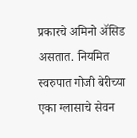प्रकारचे अमिनो ॲसिड असतात. नियमित स्वरुपात गोजी बेरीच्या एका ग्लासाचे सेवन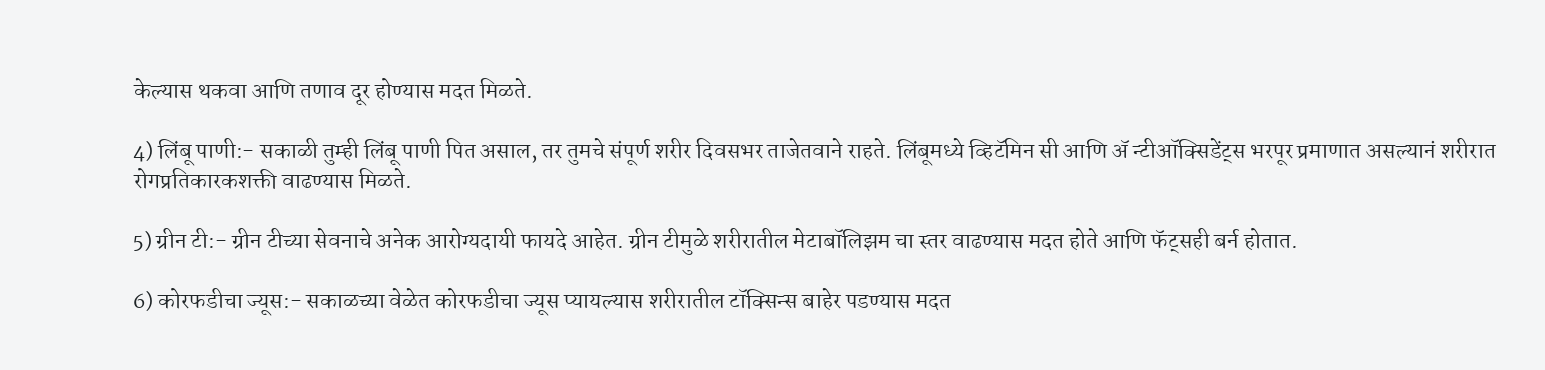केल्यास थकवा आणि तणाव दूर होण्यास मदत मिळते.

4) लिंबू पाणी:- सकाळी तुम्ही लिंबू पाणी पित असाल, तर तुमचे संपूर्ण शरीर दिवसभर ताजेतवाने राहते. लिंबूमध्ये व्हिटॅमिन सी आणि अ‍ॅ न्टीऑक्सिडेंट्स भरपूर प्रमाणात असल्यानं शरीरात रोगप्रतिकारकशक्ती वाढण्यास मिळते.

5) ग्रीन टी:- ग्रीन टीच्या सेवनाचे अनेक आरोग्यदायी फायदे आहेत. ग्रीन टीमुळे शरीरातील मेटाबॉलिझम चा स्तर वाढण्यास मदत होते आणि फॅट्सही बर्न होतात.

6) कोरफडीचा ज्यूस:- सकाळच्या वेळेत कोरफडीचा ज्यूस प्यायल्यास शरीरातील टॉक्सिन्स बाहेर पडण्यास मदत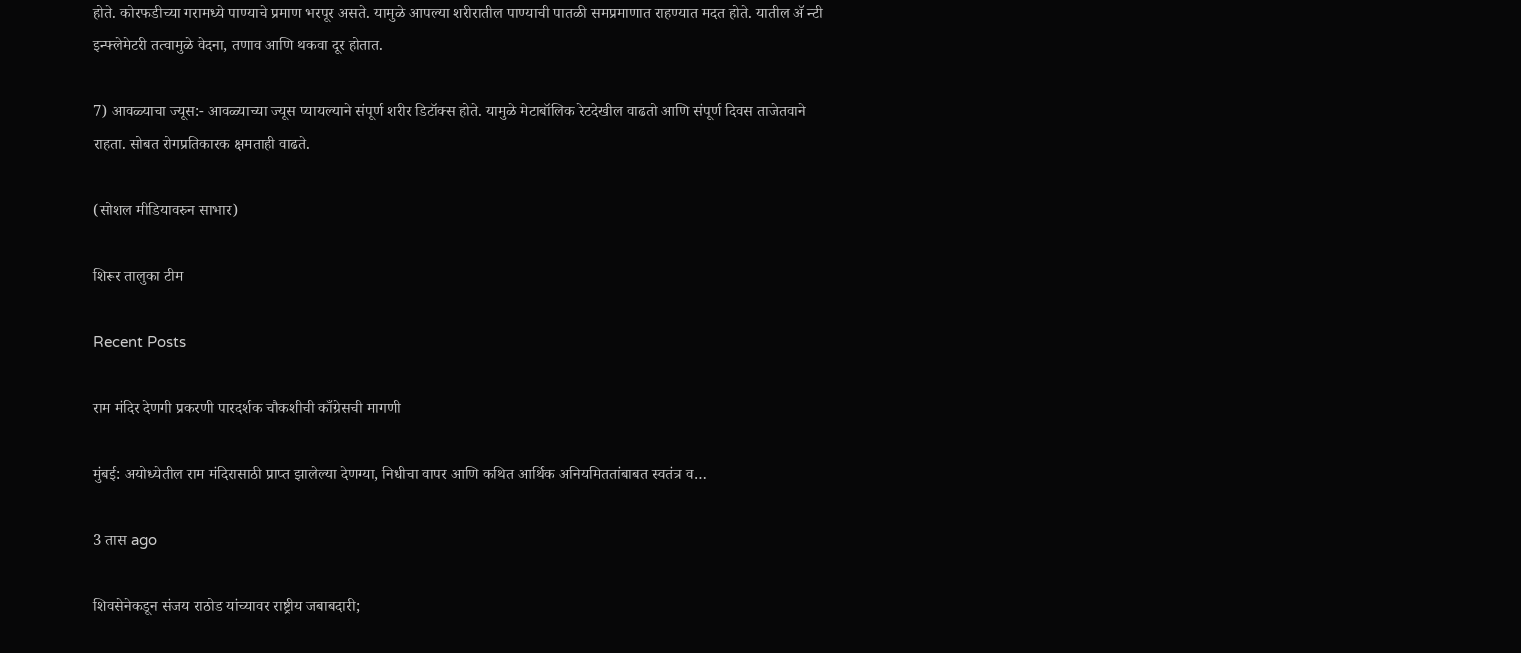होते. कोरफडीच्या गरामध्ये पाण्याचे प्रमाण भरपूर असते. यामुळे आपल्या शरीरातील पाण्याची पातळी समप्रमाणात राहण्यात मदत होते. यातील अ‍ॅ न्टी इन्फ्लेमेटरी तत्वामुळे वेदना, तणाव आणि थकवा दूर होतात.

7) आवळ्याचा ज्यूस:- आवळ्याच्या ज्यूस प्यायल्याने संपूर्ण शरीर डिटॉक्स होते. यामुळे मेटाबॉलिक रेटदेखील वाढतो आणि संपूर्ण दिवस ताजेतवाने राहता. सोबत रोगप्रतिकारक क्षमताही वाढते.

(सोशल मीडियावरुन साभार)

शिरूर तालुका टीम

Recent Posts

राम मंदिर देणगी प्रकरणी पारदर्शक चौकशीची काँग्रेसची मागणी

मुंबई: अयोध्येतील राम मंदिरासाठी प्राप्त झालेल्या देणग्या, निधीचा वापर आणि कथित आर्थिक अनियमिततांबाबत स्वतंत्र व…

3 तास ago

शिवसेनेकडून संजय राठोड यांच्यावर राष्ट्रीय जबाबदारी;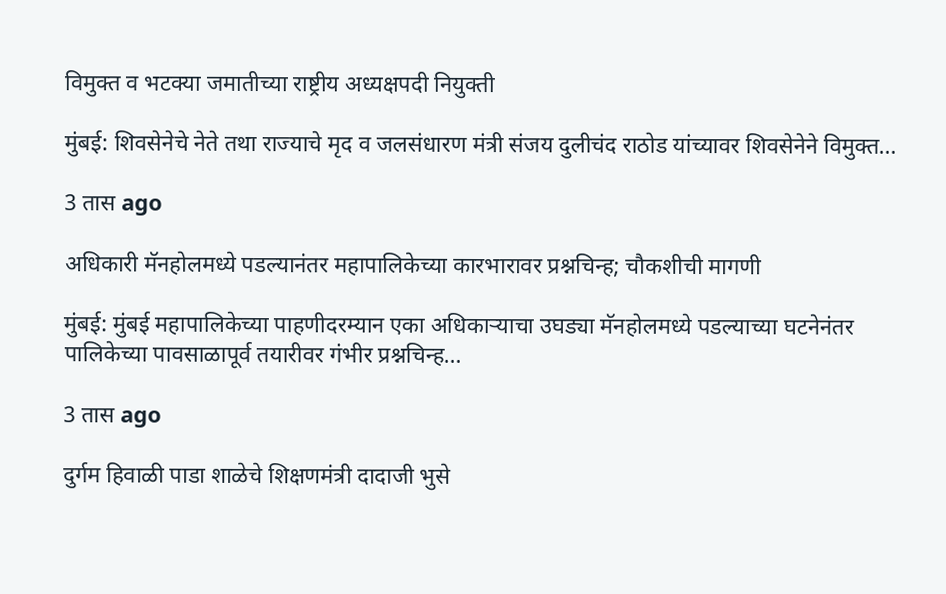विमुक्त व भटक्या जमातीच्या राष्ट्रीय अध्यक्षपदी नियुक्ती

मुंबई: शिवसेनेचे नेते तथा राज्याचे मृद व जलसंधारण मंत्री संजय दुलीचंद राठोड यांच्यावर शिवसेनेने विमुक्त…

3 तास ago

अधिकारी मॅनहोलमध्ये पडल्यानंतर महापालिकेच्या कारभारावर प्रश्नचिन्ह; चौकशीची मागणी

मुंबई: मुंबई महापालिकेच्या पाहणीदरम्यान एका अधिकाऱ्याचा उघड्या मॅनहोलमध्ये पडल्याच्या घटनेनंतर पालिकेच्या पावसाळापूर्व तयारीवर गंभीर प्रश्नचिन्ह…

3 तास ago

दुर्गम हिवाळी पाडा शाळेचे शिक्षणमंत्री दादाजी भुसे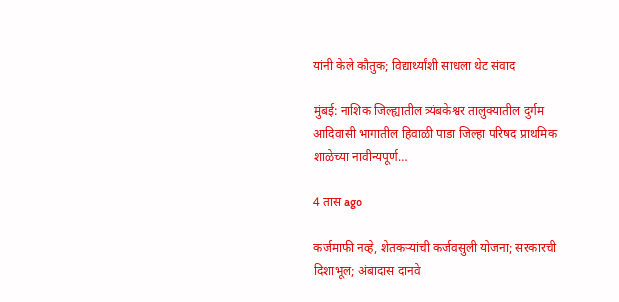यांनी केले कौतुक; विद्यार्थ्यांशी साधला थेट संवाद

मुंबई: नाशिक जिल्ह्यातील त्र्यंबकेश्वर तालुक्यातील दुर्गम आदिवासी भागातील हिवाळी पाडा जिल्हा परिषद प्राथमिक शाळेच्या नावीन्यपूर्ण…

4 तास ago

कर्जमाफी नव्हे, शेतकऱ्यांची कर्जवसुली योजना; सरकारची दिशाभूल; अंबादास दानवे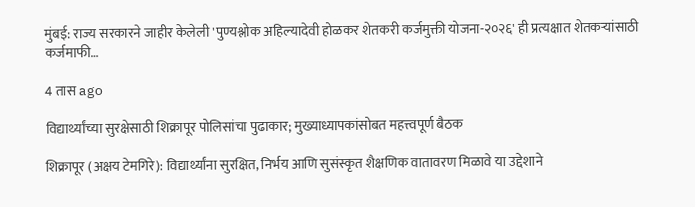मुंबई: राज्य सरकारने जाहीर केलेली 'पुण्यश्लोक अहिल्यादेवी होळकर शेतकरी कर्जमुक्ती योजना-२०२६' ही प्रत्यक्षात शेतकऱ्यांसाठी कर्जमाफी…

4 तास ago

विद्यार्थ्यांच्या सुरक्षेसाठी शिक्रापूर पोलिसांचा पुढाकार; मुख्याध्यापकांसोबत महत्त्वपूर्ण बैठक

शिक्रापूर (अक्षय टेमगिरे): विद्यार्थ्यांना सुरक्षित, निर्भय आणि सुसंस्कृत शैक्षणिक वातावरण मिळावे या उद्देशाने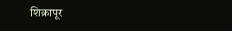शिक्रापूर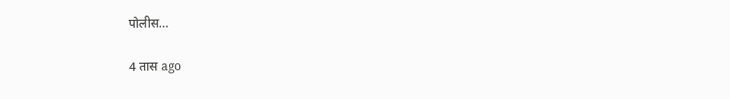पोलीस…

4 तास ago